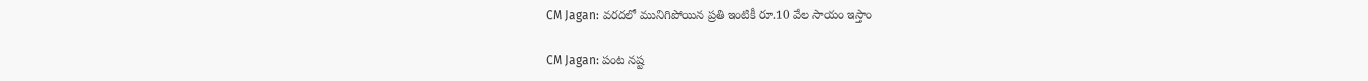CM Jagan: వరదలో మునిగిపోయిన ప్రతి ఇంటికీ రూ.10 వేల సాయం ఇస్తాం

CM Jagan: పంట నష్ట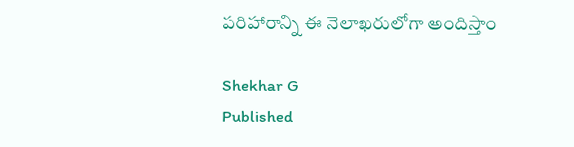పరిహారాన్ని ఈ నెలాఖరులోగా అందిస్తాం

Shekhar G
Published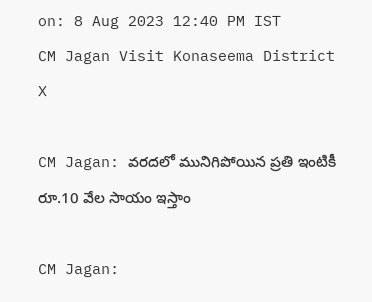on: 8 Aug 2023 12:40 PM IST
CM Jagan Visit Konaseema District
X

CM Jagan: వరదలో మునిగిపోయిన ప్రతి ఇంటికీ రూ.10 వేల సాయం ఇస్తాం

CM Jagan: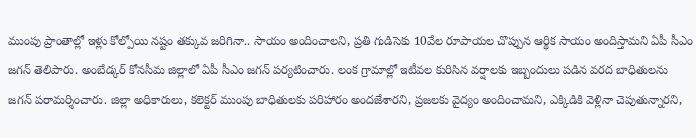ముంపు ప్రాంతాల్లో ఇళ్లు కోల్పోయి నష్టం తక్కువ జరిగినా.. సాయం అందించాలని, ప్రతి గుడిసెకు 10వేల రూపాయల చొప్పున ఆర్థిక సాయం అందిస్తామని ఏపీ సీఎం జగన్ తెలిపారు. అంబేడ్కర్ కోనసీమ జిల్లాలో ఏపీ సీఎం జగన్ పర్యటించారు. లంక గ్రామాల్లో ఇటీవల కురిసిన వర్షాలకు ఇబ్బందులు పడిన వరద బాధితులను జగన్ పరామర్శించారు. జిల్లా అధికారులు, కలెక్టర్ ముంపు బాధితులకు పరిహారం అందజేశారని, ప్రజలకు వైద్యం అందించామని, ఎక్కిడికి వెళ్లినా చెపుతున్నారని,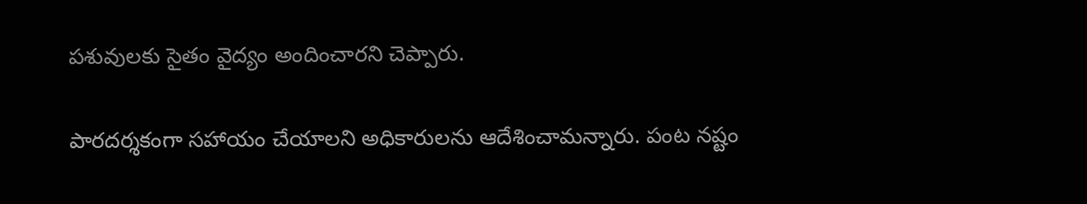పశువులకు సైతం వైద్యం అందించారని చెప్పారు.

పారదర్శకంగా సహాయం చేయాలని అధికారులను ఆదేశించామన్నారు. పంట నష్టం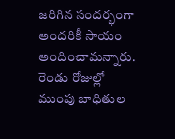జరిగిన సందర్భంగా అందరికీ సాయం అందించామన్నారు. రెండు రోజుల్లో ముంపు బాధితుల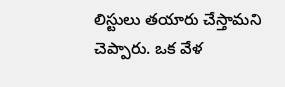లిస్టులు తయారు చేస్తామని చెప్పారు. ఒక వేళ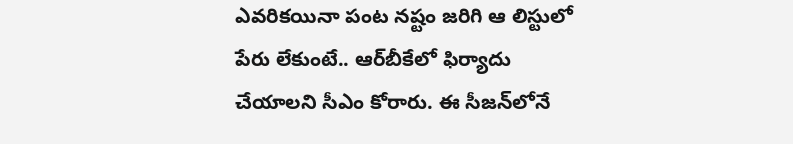ఎవరికయినా పంట నష్టం జరిగి ఆ లిస్టులో పేరు లేకుంటే.. ఆర్‌బీకేలో ఫిర్యాదు చేయాలని సీఎం కోరారు. ఈ సీజన్‌లోనే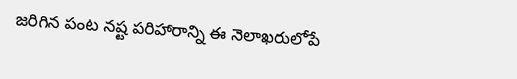జరిగిన పంట నష్ట పరిహారాన్ని ఈ నెలాఖరులోపే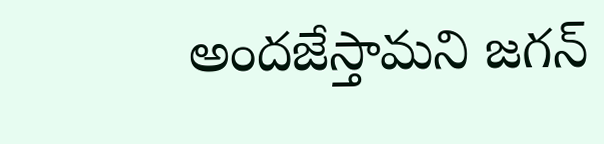అందజేస్తామని జగన్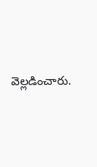వెల్లడించారు.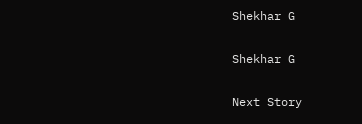Shekhar G

Shekhar G

Next Story